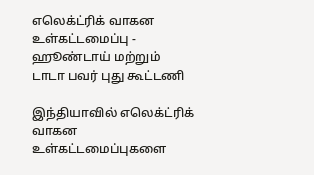எலெக்ட்ரிக் வாகன உள்கட்டமைப்பு - ஹூண்டாய் மற்றும் டாடா பவர் புது கூட்டணி

இந்தியாவில் எலெக்ட்ரிக் வாகன உள்கட்டமைப்புகளை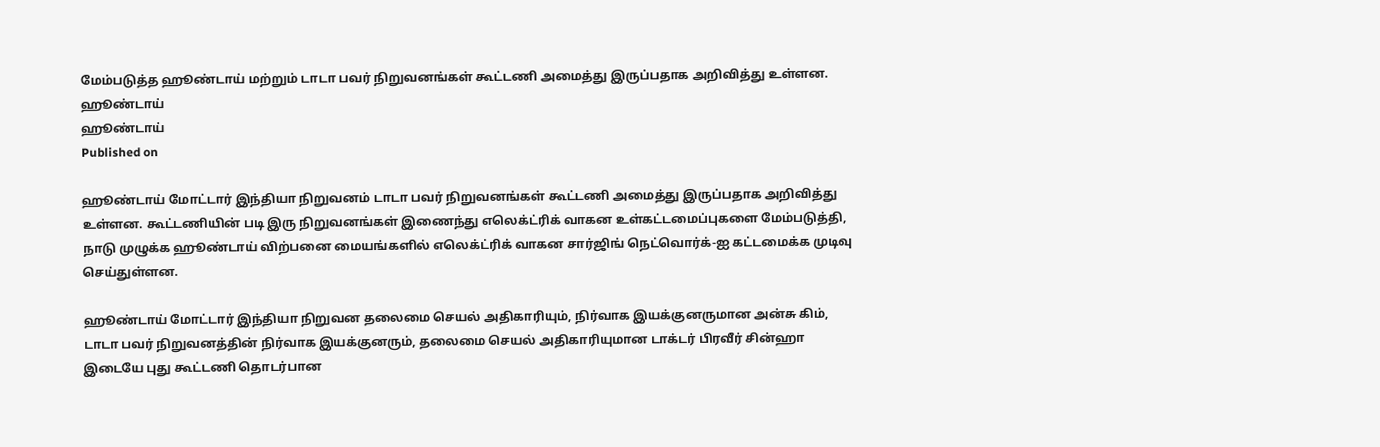மேம்படுத்த ஹூண்டாய் மற்றும் டாடா பவர் நிறுவனங்கள் கூட்டணி அமைத்து இருப்பதாக அறிவித்து உள்ளன.
ஹூண்டாய்
ஹூண்டாய்
Published on

ஹூண்டாய் மோட்டார் இந்தியா நிறுவனம் டாடா பவர் நிறுவனங்கள் கூட்டணி அமைத்து இருப்பதாக அறிவித்து உள்ளன. கூட்டணியின் படி இரு நிறுவனங்கள் இணைந்து எலெக்ட்ரிக் வாகன உள்கட்டமைப்புகளை மேம்படுத்தி, நாடு முழுக்க ஹூண்டாய் விற்பனை மையங்களில் எலெக்ட்ரிக் வாகன சார்ஜிங் நெட்வொர்க்-ஐ கட்டமைக்க முடிவு செய்துள்ளன.

ஹூண்டாய் மோட்டார் இந்தியா நிறுவன தலைமை செயல் அதிகாரியும், நிர்வாக இயக்குனருமான அன்சு கிம், டாடா பவர் நிறுவனத்தின் நிர்வாக இயக்குனரும், தலைமை செயல் அதிகாரியுமான டாக்டர் பிரவீர் சின்ஹா இடையே புது கூட்டணி தொடர்பான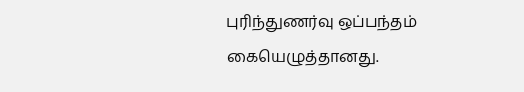புரிந்துணர்வு ஒப்பந்தம் கையெழுத்தானது.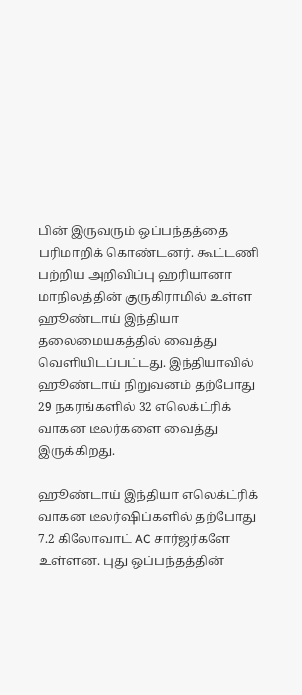பின் இருவரும் ஒப்பந்தத்தை பரிமாறிக் கொண்டனர். கூட்டணி பற்றிய அறிவிப்பு ஹரியானா மாநிலத்தின் குருகிராமில் உள்ள ஹூண்டாய் இந்தியா தலைமையகத்தில் வைத்து வெளியிடப்பட்டது. இந்தியாவில் ஹூண்டாய் நிறுவனம் தற்போது 29 நகரங்களில் 32 எலெக்ட்ரிக் வாகன டீலர்களை வைத்து இருக்கிறது.

ஹூண்டாய் இந்தியா எலெக்ட்ரிக் வாகன டீலர்ஷிப்களில் தற்போது 7.2 கிலோவாட் AC சார்ஜர்களே உள்ளன. புது ஒப்பந்தத்தின்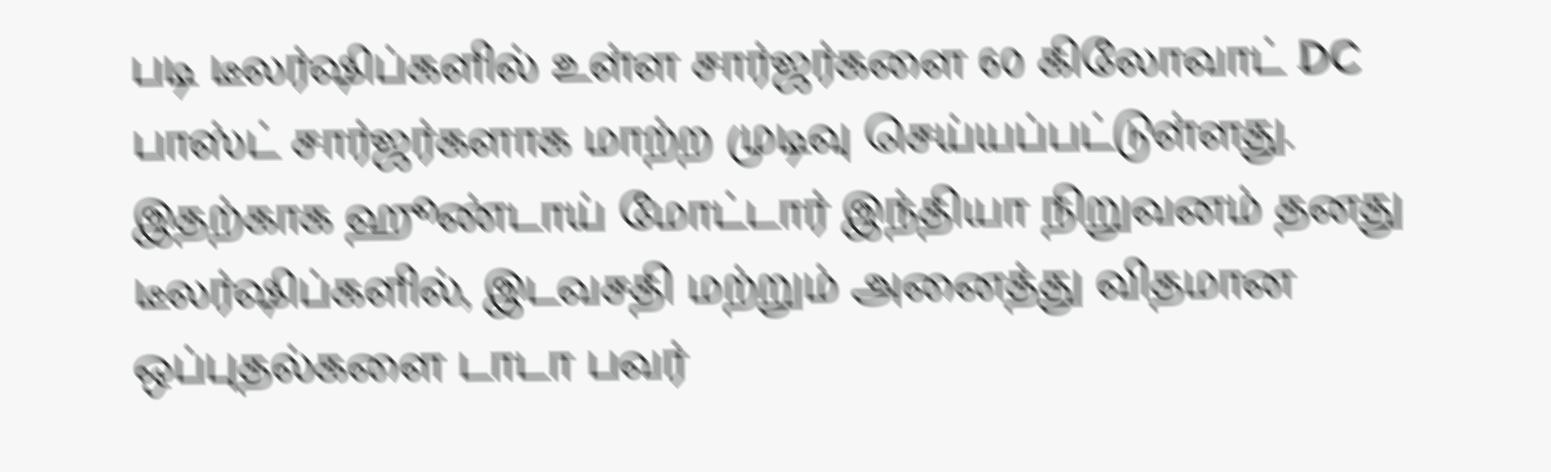படி டீலர்ஷிப்களில் உள்ள சார்ஜர்களை 60 கிலோவாட் DC பாஸ்ட் சார்ஜர்களாக மாற்ற முடிவு செய்யப்பட்டுள்ளது. இதற்காக ஹூண்டாய் மோட்டார் இந்தியா நிறுவனம் தனது டீலர்ஷிப்களில், இடவசதி மற்றும் அனைத்து விதமான ஒப்புதல்களை டாடா பவர்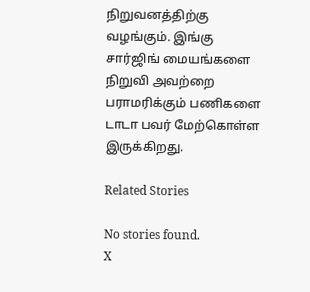நிறுவனத்திற்கு வழங்கும். இங்கு சார்ஜிங் மையங்களை நிறுவி அவற்றை பராமரிக்கும் பணிகளை டாடா பவர் மேற்கொள்ள இருக்கிறது.

Related Stories

No stories found.
X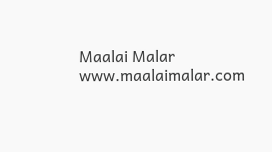Maalai Malar
www.maalaimalar.com